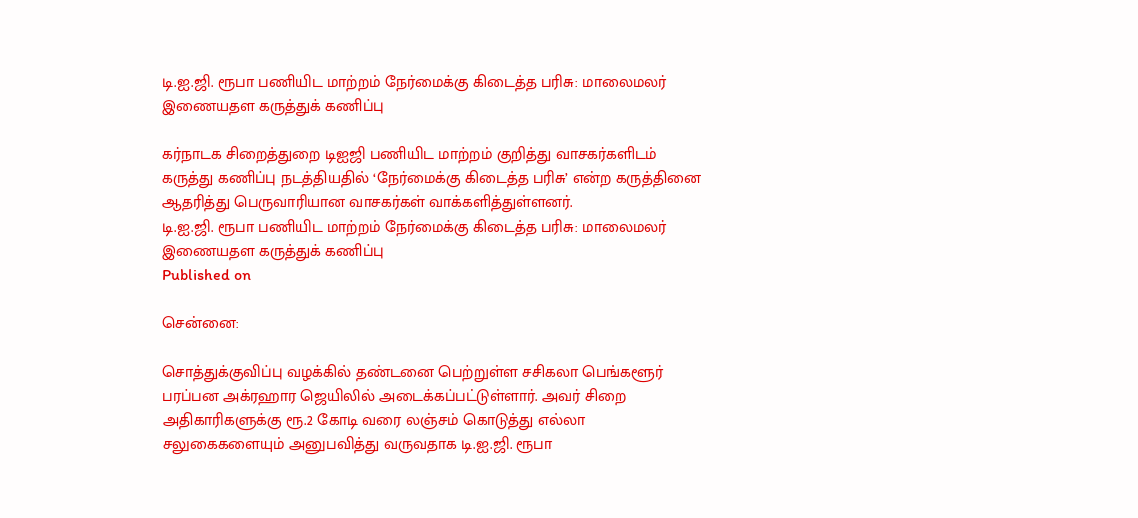டி.ஐ.ஜி. ரூபா பணியிட மாற்றம் நேர்மைக்கு கிடைத்த பரிசு: மாலைமலர் இணையதள கருத்துக் கணிப்பு

கர்நாடக சிறைத்துறை டிஐஜி பணியிட மாற்றம் குறித்து வாசகர்களிடம் கருத்து கணிப்பு நடத்தியதில் ‘நேர்மைக்கு கிடைத்த பரிசு’ என்ற கருத்தினை ஆதரித்து பெருவாரியான வாசகர்கள் வாக்களித்துள்ளனர்.
டி.ஐ.ஜி. ரூபா பணியிட மாற்றம் நேர்மைக்கு கிடைத்த பரிசு: மாலைமலர் இணையதள கருத்துக் கணிப்பு
Published on

சென்னை:

சொத்துக்குவிப்பு வழக்கில் தண்டனை பெற்றுள்ள சசிகலா பெங்களூர் பரப்பன அக்ரஹார ஜெயிலில் அடைக்கப்பட்டுள்ளார். அவர் சிறை அதிகாரிகளுக்கு ரூ.2 கோடி வரை லஞ்சம் கொடுத்து எல்லா சலுகைகளையும் அனுபவித்து வருவதாக டி.ஐ.ஜி. ரூபா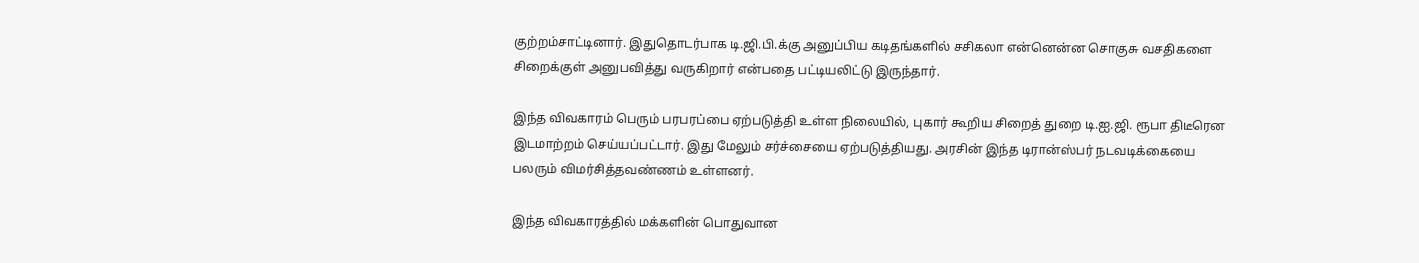குற்றம்சாட்டினார். இதுதொடர்பாக டி.ஜி.பி.க்கு அனுப்பிய கடிதங்களில் சசிகலா என்னென்ன சொகுசு வசதிகளை சிறைக்குள் அனுபவித்து வருகிறார் என்பதை பட்டியலிட்டு இருந்தார்.

இந்த விவகாரம் பெரும் பரபரப்பை ஏற்படுத்தி உள்ள நிலையில், புகார் கூறிய சிறைத் துறை டி.ஐ.ஜி. ரூபா திடீரென இடமாற்றம் செய்யப்பட்டார். இது மேலும் சர்ச்சையை ஏற்படுத்தியது. அரசின் இந்த டிரான்ஸ்பர் நடவடிக்கையை பலரும் விமர்சித்தவண்ணம் உள்ளனர்.

இந்த விவகாரத்தில் மக்களின் பொதுவான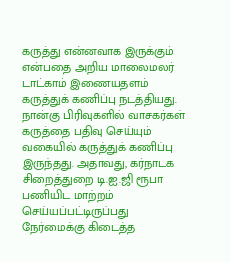கருத்து என்னவாக இருக்கும் என்பதை அறிய மாலைமலர் டாட்காம் இணையதளம் கருத்துக் கணிப்பு நடத்தியது. நான்கு பிரிவுகளில் வாசகர்கள் கருத்தை பதிவு செய்யும் வகையில் கருத்துக் கணிப்பு இருந்தது. அதாவது, கர்நாடக சிறைத்துறை டி.ஐ.ஜி ரூபா பணியிட மாற்றம் செய்யப்பட்டிருப்பது நேர்மைக்கு கிடைத்த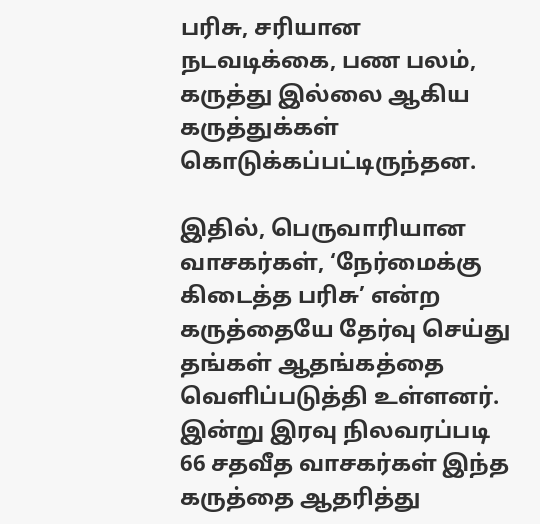பரிசு, சரியான நடவடிக்கை, பண பலம், கருத்து இல்லை ஆகிய கருத்துக்கள் கொடுக்கப்பட்டிருந்தன.

இதில், பெருவாரியான வாசகர்கள், ‘நேர்மைக்கு கிடைத்த பரிசு’ என்ற கருத்தையே தேர்வு செய்து தங்கள் ஆதங்கத்தை வெளிப்படுத்தி உள்ளனர். இன்று இரவு நிலவரப்படி 66 சதவீத வாசகர்கள் இந்த கருத்தை ஆதரித்து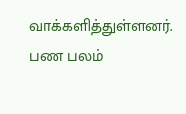வாக்களித்துள்ளனர். பண பலம்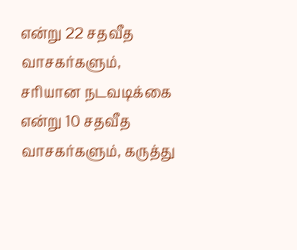என்று 22 சதவீத வாசகர்களும், சரியான நடவடிக்கை என்று 10 சதவீத வாசகர்களும், கருத்து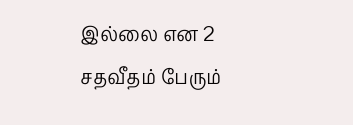இல்லை என 2 சதவீதம் பேரும்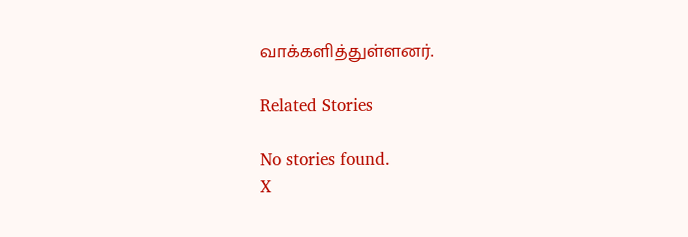வாக்களித்துள்ளனர்.

Related Stories

No stories found.
X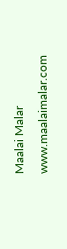Maalai Malar
www.maalaimalar.com